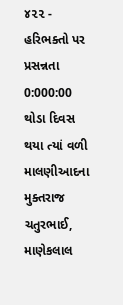૪૨૨ - હરિભક્તો પર પ્રસન્નતા
0:000:00
થોડા દિવસ થયા ત્યાં વળી માલણીઆદના મુક્તરાજ ચતુરભાઈ, માણેકલાલ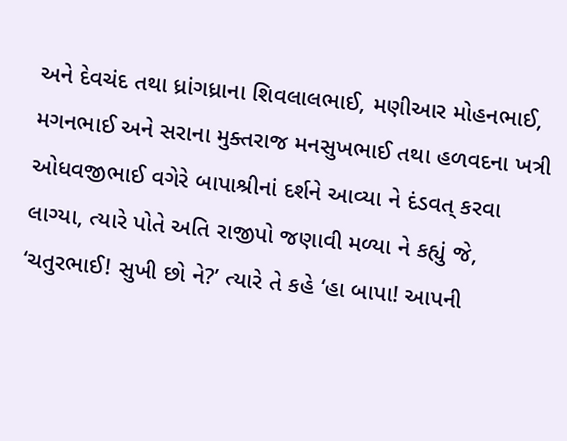અને દેવચંદ તથા ધ્રાંગધ્રાના શિવલાલભાઈ, મણીઆર મોહનભાઈ, મગનભાઈ અને સરાના મુક્તરાજ મનસુખભાઈ તથા હળવદના ખત્રી ઓધવજીભાઈ વગેરે બાપાશ્રીનાં દર્શને આવ્યા ને દંડવત્ કરવા લાગ્યા, ત્યારે પોતે અતિ રાજીપો જણાવી મળ્યા ને કહ્યું જે, ‘ચતુરભાઈ! સુખી છો ને?’ ત્યારે તે કહે ‘હા બાપા! આપની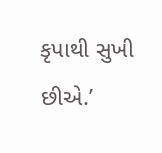કૃપાથી સુખી છીએ.’